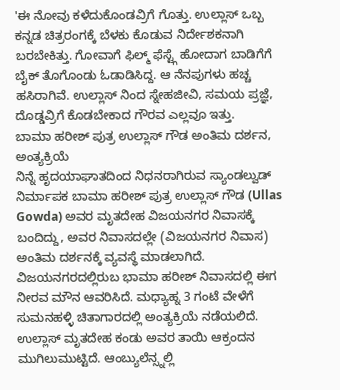'ಈ ನೋವು ಕಳೆದುಕೊಂಡವ್ರಿಗೆ ಗೊತ್ತು. ಉಲ್ಲಾಸ್ ಒಬ್ಬ ಕನ್ನಡ ಚಿತ್ರರಂಗಕ್ಕೆ ಬೆಳಕು ಕೊಡುವ ನಿರ್ದೇಶಕನಾಗಿ ಬರಬೇಕಿತ್ತು. ಗೋವಾಗೆ ಫಿಲ್ಮ್ ಫೆಸ್ಟ್ಗೆ ಹೋದಾಗ ಬಾಡಿಗೆಗೆ ಬೈಕ್ ತೊಗೊಂಡು ಓಡಾಡಿಸಿದ್ದ. ಆ ನೆನಪುಗಳು ಹಚ್ಚ ಹಸಿರಾಗಿವೆ. ಉಲ್ಲಾಸ್ ನಿಂದ ಸ್ನೇಹಜೀವಿ, ಸಮಯ ಪ್ರಜ್ಞೆ, ದೊಡ್ಡವ್ರಿಗೆ ಕೊಡಬೇಕಾದ ಗೌರವ ಎಲ್ಲವೂ ಇತ್ತು.
ಬಾಮಾ ಹರೀಶ್ ಪುತ್ರ ಉಲ್ಲಾಸ್ ಗೌಡ ಅಂತಿಮ ದರ್ಶನ, ಅಂತ್ಯಕ್ರಿಯೆ
ನಿನ್ನೆ ಹೃದಯಾಘಾತದಿಂದ ನಿಧನರಾಗಿರುವ ಸ್ಯಾಂಡಲ್ವುಡ್ ನಿರ್ಮಾಪಕ ಬಾಮಾ ಹರೀಶ್ ಪುತ್ರ ಉಲ್ಲಾಸ್ ಗೌಡ (Ullas Gowda) ಅವರ ಮೃತದೇಹ ವಿಜಯನಗರ ನಿವಾಸಕ್ಕೆ ಬಂದಿದ್ದು, ಅವರ ನಿವಾಸದಲ್ಲೇ (ವಿಜಯನಗರ ನಿವಾಸ) ಅಂತಿಮ ದರ್ಶನಕ್ಕೆ ವ್ಯವಸ್ಥೆ ಮಾಡಲಾಗಿದೆ. ವಿಜಯನಗರದಲ್ಲಿರುಬ ಭಾಮಾ ಹರೀಶ್ ನಿವಾಸದಲ್ಲಿ ಈಗ ನೀರವ ಮೌನ ಆವರಿಸಿದೆ. ಮಧ್ಯಾಹ್ನ 3 ಗಂಟೆ ವೇಳೆಗೆ ಸುಮನಹಳ್ಳಿ ಚಿತಾಗಾರದಲ್ಲಿ ಅಂತ್ಯಕ್ರಿಯೆ ನಡೆಯಲಿದೆ.
ಉಲ್ಲಾಸ್ ಮೃತದೇಹ ಕಂಡು ಅವರ ತಾಯಿ ಆಕ್ರಂದನ ಮುಗಿಲುಮುಟ್ಟಿದೆ. ಆಂಬ್ಯುಲೆನ್ಸ್ನಲ್ಲಿ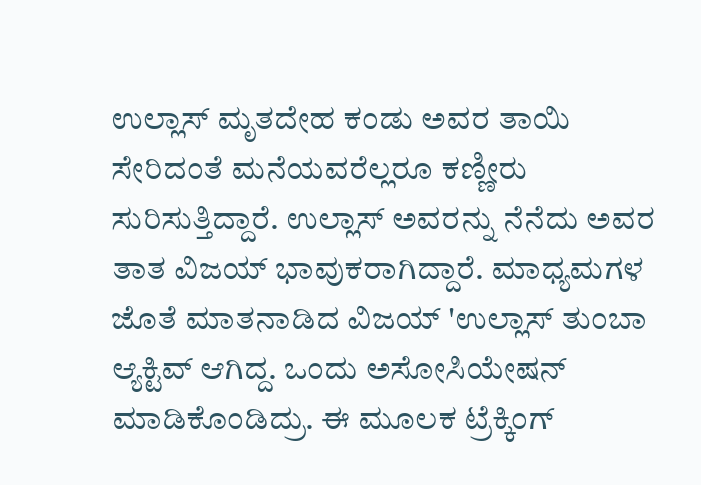ಉಲ್ಲಾಸ್ ಮೃತದೇಹ ಕಂಡು ಅವರ ತಾಯಿ ಸೇರಿದಂತೆ ಮನೆಯವರೆಲ್ಲರೂ ಕಣ್ಣೀರು ಸುರಿಸುತ್ತಿದ್ದಾರೆ. ಉಲ್ಲಾಸ್ ಅವರನ್ನು ನೆನೆದು ಅವರ ತಾತ ವಿಜಯ್ ಭಾವುಕರಾಗಿದ್ದಾರೆ. ಮಾಧ್ಯಮಗಳ ಜೊತೆ ಮಾತನಾಡಿದ ವಿಜಯ್ 'ಉಲ್ಲಾಸ್ ತುಂಬಾ ಆ್ಯಕ್ಟಿವ್ ಆಗಿದ್ದ. ಒಂದು ಅಸೋಸಿಯೇಷನ್ ಮಾಡಿಕೊಂಡಿದ್ರು. ಈ ಮೂಲಕ ಟ್ರೆಕ್ಕಿಂಗ್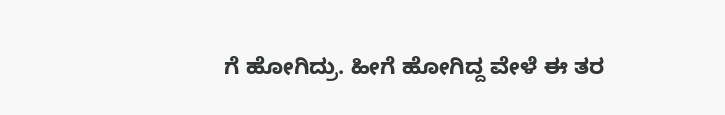ಗೆ ಹೋಗಿದ್ರು. ಹೀಗೆ ಹೋಗಿದ್ದ ವೇಳೆ ಈ ತರ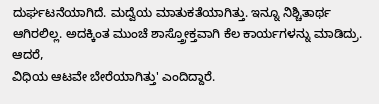ದುರ್ಘಟನೆಯಾಗಿದೆ. ಮದ್ವೆಯ ಮಾತುಕತೆಯಾಗಿತ್ತು. ಇನ್ನೂ ನಿಶ್ಚಿತಾರ್ಥ ಆಗಿರಲಿಲ್ಲ. ಅದಕ್ಕಿಂತ ಮುಂಚೆ ಶಾಸ್ತ್ರೋಕ್ತವಾಗಿ ಕೆಲ ಕಾರ್ಯಗಳನ್ನು ಮಾಡಿದ್ರು. ಆದರೆ,
ವಿಧಿಯ ಆಟವೇ ಬೇರೆಯಾಗಿತ್ತು' ಎಂದಿದ್ದಾರೆ.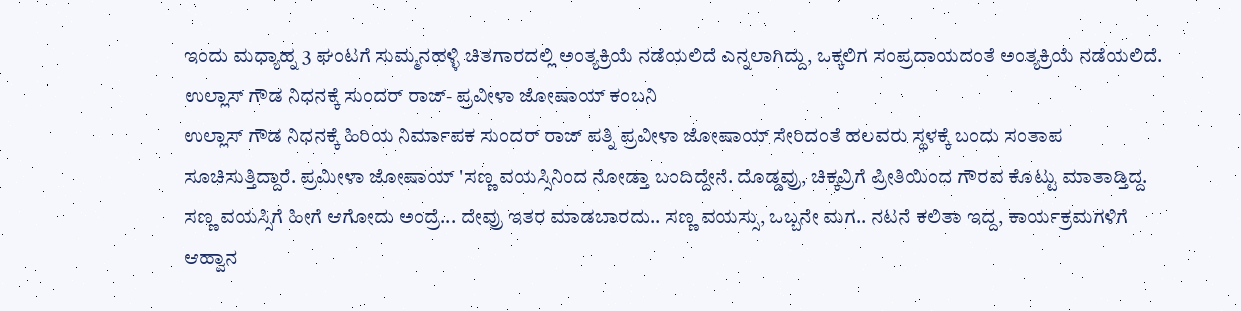ಇಂದು ಮಧ್ಯಾಹ್ನ 3 ಘಂಟಗೆ ಸುಮ್ಮನಹಳ್ಳಿ ಚಿತಗಾರದಲ್ಲಿ ಅಂತ್ಯಕ್ರಿಯೆ ನಡೆಯಲಿದೆ ಎನ್ನಲಾಗಿದ್ದು, ಒಕ್ಕಲಿಗ ಸಂಪ್ರದಾಯದಂತೆ ಅಂತ್ಯಕ್ರಿಯೆ ನಡೆಯಲಿದೆ.
ಉಲ್ಲಾಸ್ ಗೌಡ ನಿಧನಕ್ಕೆ ಸುಂದರ್ ರಾಜ್- ಪ್ರವೀಳಾ ಜೋಷಾಯ್ ಕಂಬನಿ
ಉಲ್ಲಾಸ್ ಗೌಡ ನಿಧನಕ್ಕೆ ಹಿರಿಯ ನಿರ್ಮಾಪಕ ಸುಂದರ್ ರಾಜ್ ಪತ್ನಿ ಪ್ರವೀಳಾ ಜೋಷಾಯ್ ಸೇರಿದಂತೆ ಹಲವರು ಸ್ಥಳಕ್ಕೆ ಬಂದು ಸಂತಾಪ ಸೂಚಿಸುತ್ತಿದ್ದಾರೆ. ಪ್ರಮೀಳಾ ಜೋಷಾಯ್ 'ಸಣ್ಣ ವಯಸ್ಸಿನಿಂದ ನೋಡ್ತಾ ಬಂದಿದ್ದೇನೆ. ದೊಡ್ಡವ್ರು, ಚಿಕ್ಕವ್ರಿಗೆ ಪ್ರೀತಿಯಿಂದ ಗೌರವ ಕೊಟ್ಟು ಮಾತಾಡ್ತಿದ್ದ. ಸಣ್ಣ ವಯಸ್ಸಿಗೆ ಹೀಗೆ ಆಗೋದು ಅಂದ್ರೆ... ದೇವ್ರು ಇತರ ಮಾಡಬಾರದು.. ಸಣ್ಣ ವಯಸ್ಸು, ಒಬ್ಬನೇ ಮಗ.. ನಟನೆ ಕಲಿತಾ ಇದ್ದ, ಕಾರ್ಯಕ್ರಮಗಳಿಗೆ ಆಹ್ವಾನ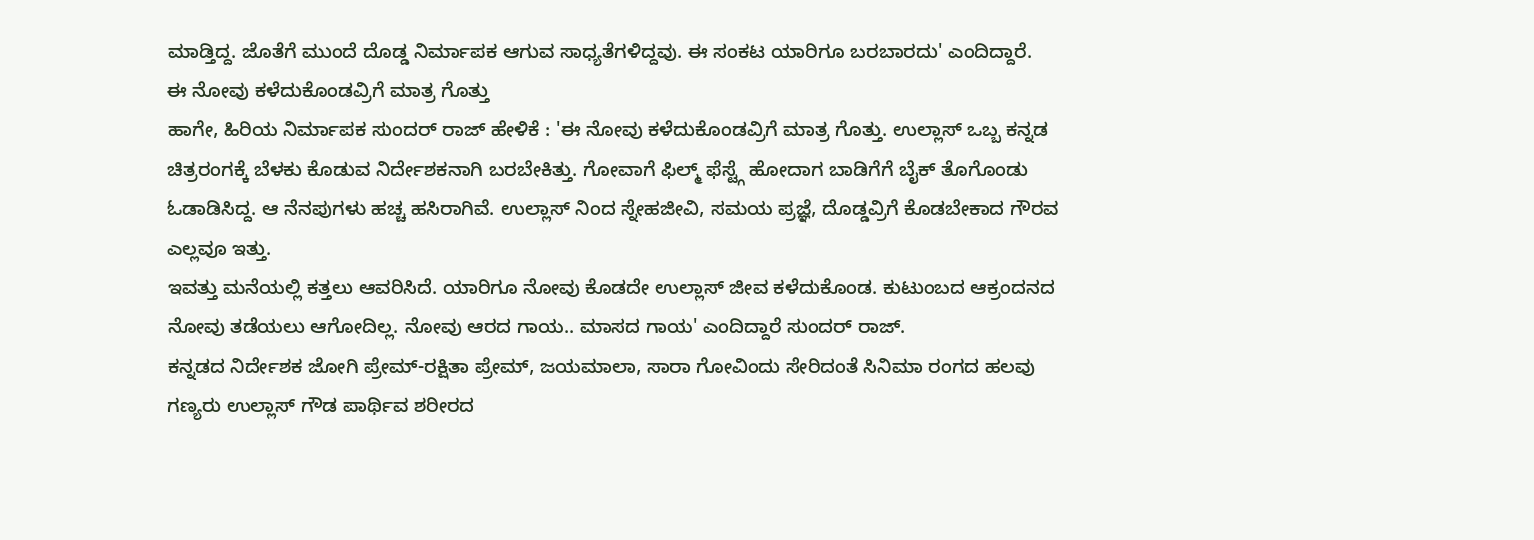ಮಾಡ್ತಿದ್ದ. ಜೊತೆಗೆ ಮುಂದೆ ದೊಡ್ಡ ನಿರ್ಮಾಪಕ ಆಗುವ ಸಾಧ್ಯತೆಗಳಿದ್ದವು. ಈ ಸಂಕಟ ಯಾರಿಗೂ ಬರಬಾರದು' ಎಂದಿದ್ದಾರೆ.
ಈ ನೋವು ಕಳೆದುಕೊಂಡವ್ರಿಗೆ ಮಾತ್ರ ಗೊತ್ತು
ಹಾಗೇ, ಹಿರಿಯ ನಿರ್ಮಾಪಕ ಸುಂದರ್ ರಾಜ್ ಹೇಳಿಕೆ : 'ಈ ನೋವು ಕಳೆದುಕೊಂಡವ್ರಿಗೆ ಮಾತ್ರ ಗೊತ್ತು. ಉಲ್ಲಾಸ್ ಒಬ್ಬ ಕನ್ನಡ ಚಿತ್ರರಂಗಕ್ಕೆ ಬೆಳಕು ಕೊಡುವ ನಿರ್ದೇಶಕನಾಗಿ ಬರಬೇಕಿತ್ತು. ಗೋವಾಗೆ ಫಿಲ್ಮ್ ಫೆಸ್ಟ್ಗೆ ಹೋದಾಗ ಬಾಡಿಗೆಗೆ ಬೈಕ್ ತೊಗೊಂಡು ಓಡಾಡಿಸಿದ್ದ. ಆ ನೆನಪುಗಳು ಹಚ್ಚ ಹಸಿರಾಗಿವೆ. ಉಲ್ಲಾಸ್ ನಿಂದ ಸ್ನೇಹಜೀವಿ, ಸಮಯ ಪ್ರಜ್ಞೆ, ದೊಡ್ಡವ್ರಿಗೆ ಕೊಡಬೇಕಾದ ಗೌರವ ಎಲ್ಲವೂ ಇತ್ತು.
ಇವತ್ತು ಮನೆಯಲ್ಲಿ ಕತ್ತಲು ಆವರಿಸಿದೆ. ಯಾರಿಗೂ ನೋವು ಕೊಡದೇ ಉಲ್ಲಾಸ್ ಜೀವ ಕಳೆದುಕೊಂಡ. ಕುಟುಂಬದ ಆಕ್ರಂದನದ ನೋವು ತಡೆಯಲು ಆಗೋದಿಲ್ಲ. ನೋವು ಆರದ ಗಾಯ.. ಮಾಸದ ಗಾಯ' ಎಂದಿದ್ದಾರೆ ಸುಂದರ್ ರಾಜ್.
ಕನ್ನಡದ ನಿರ್ದೇಶಕ ಜೋಗಿ ಪ್ರೇಮ್-ರಕ್ಷಿತಾ ಪ್ರೇಮ್, ಜಯಮಾಲಾ, ಸಾರಾ ಗೋವಿಂದು ಸೇರಿದಂತೆ ಸಿನಿಮಾ ರಂಗದ ಹಲವು ಗಣ್ಯರು ಉಲ್ಲಾಸ್ ಗೌಡ ಪಾರ್ಥಿವ ಶರೀರದ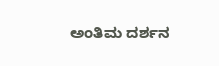ಅಂತಿಮ ದರ್ಶನ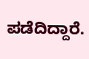ಪಡೆದಿದ್ದಾರೆ.